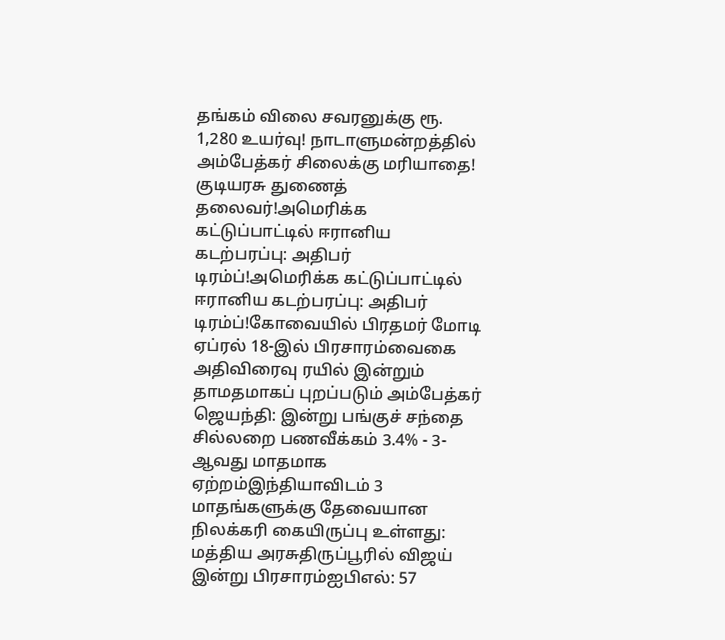தங்கம் விலை சவரனுக்கு ரூ. 1,280 உயர்வு! நாடாளுமன்றத்தில் அம்பேத்கர் சிலைக்கு மரியாதை! குடியரசு துணைத் தலைவர்!அமெரிக்க கட்டுப்பாட்டில் ஈரானிய கடற்பரப்பு: அதிபர் டிரம்ப்!அமெரிக்க கட்டுப்பாட்டில் ஈரானிய கடற்பரப்பு: அதிபர் டிரம்ப்!கோவையில் பிரதமர் மோடி ஏப்ரல் 18-இல் பிரசாரம்வைகை அதிவிரைவு ரயில் இன்றும் தாமதமாகப் புறப்படும் அம்பேத்கர் ஜெயந்தி: இன்று பங்குச் சந்தை சில்லறை பணவீக்கம் 3.4% - 3-ஆவது மாதமாக ஏற்றம்இந்தியாவிடம் 3 மாதங்களுக்கு தேவையான நிலக்கரி கையிருப்பு உள்ளது: மத்திய அரசுதிருப்பூரில் விஜய் இன்று பிரசாரம்ஐபிஎல்: 57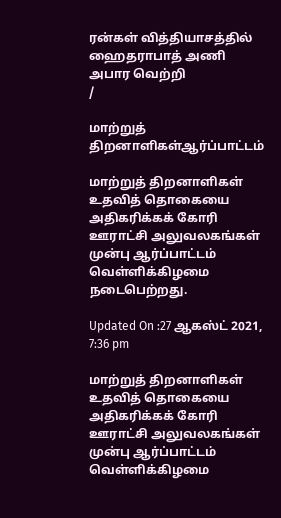ரன்கள் வித்தியாசத்தில் ஹைதராபாத் அணி அபார வெற்றி
/

மாற்றுத் திறனாளிகள்ஆர்ப்பாட்டம்

மாற்றுத் திறனாளிகள் உதவித் தொகையை அதிகரிக்கக் கோரி ஊராட்சி அலுவலகங்கள் முன்பு ஆர்ப்பாட்டம் வெள்ளிக்கிழமை நடைபெற்றது.

Updated On :27 ஆகஸ்ட் 2021, 7:36 pm

மாற்றுத் திறனாளிகள் உதவித் தொகையை அதிகரிக்கக் கோரி ஊராட்சி அலுவலகங்கள் முன்பு ஆர்ப்பாட்டம் வெள்ளிக்கிழமை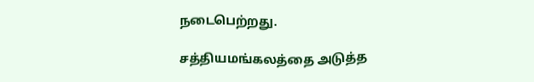நடைபெற்றது.

சத்தியமங்கலத்தை அடுத்த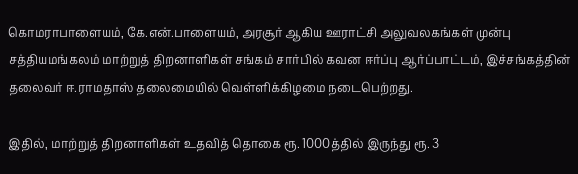கொமராபாளையம், கே.என்.பாளையம், அரசூர் ஆகிய ஊராட்சி அலுவலகங்கள் முன்பு சத்தியமங்கலம் மாற்றுத் திறனாளிகள் சங்கம் சார்பில் கவன ஈர்ப்பு ஆர்ப்பாட்டம், இச்சங்கத்தின் தலைவர் ஈ.ராமதாஸ் தலைமையில் வெள்ளிக்கிழமை நடைபெற்றது.

இதில், மாற்றுத் திறனாளிகள் உதவித் தொகை ரூ. 1000த்தில் இருந்து ரூ. 3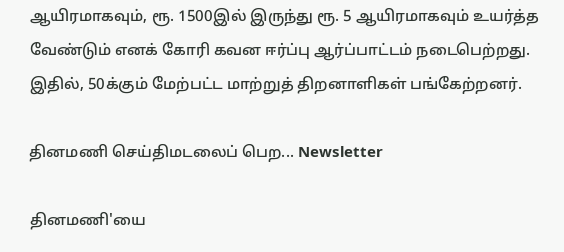ஆயிரமாகவும், ரூ. 1500இல் இருந்து ரூ. 5 ஆயிரமாகவும் உயர்த்த வேண்டும் எனக் கோரி கவன ஈர்ப்பு ஆர்ப்பாட்டம் நடைபெற்றது. இதில், 50க்கும் மேற்பட்ட மாற்றுத் திறனாளிகள் பங்கேற்றனர்.

தினமணி செய்திமடலைப் பெற... Newsletter

தினமணி'யை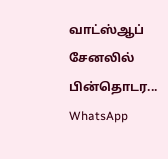வாட்ஸ்ஆப் சேனலில் பின்தொடர... WhatsApp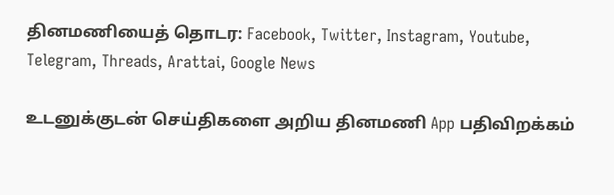தினமணியைத் தொடர: Facebook, Twitter, Instagram, Youtube, Telegram, Threads, Arattai, Google News

உடனுக்குடன் செய்திகளை அறிய தினமணி App பதிவிறக்கம்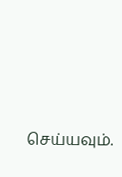செய்யவும்.